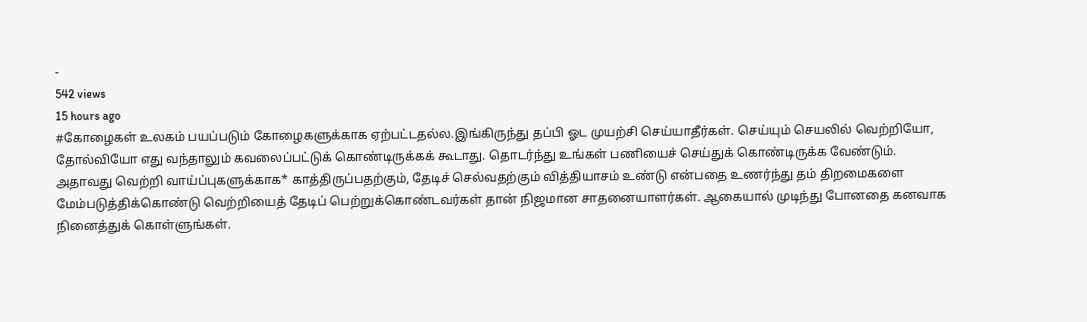-
542 views
15 hours ago
#கோழைகள் உலகம் பயப்படும் கோழைகளுக்காக ஏற்பட்டதல்ல.இங்கிருந்து தப்பி ஓட முயற்சி செய்யாதீர்கள். செய்யும் செயலில் வெற்றியோ, தோல்வியோ எது வந்தாலும் கவலைப்பட்டுக் கொண்டிருக்கக் கூடாது. தொடர்ந்து உங்கள் பணியைச் செய்துக் கொண்டிருக்க வேண்டும். அதாவது வெற்றி வாய்ப்புகளுக்காக* காத்திருப்பதற்கும், தேடிச் செல்வதற்கும் வித்தியாசம் உண்டு என்பதை உணர்ந்து தம் திறமைகளை மேம்படுத்திக்கொண்டு வெற்றியைத் தேடிப் பெற்றுக்கொண்டவர்கள் தான் நிஜமான சாதனையாளர்கள். ஆகையால் முடிந்து போனதை கனவாக நினைத்துக் கொள்ளுங்கள்.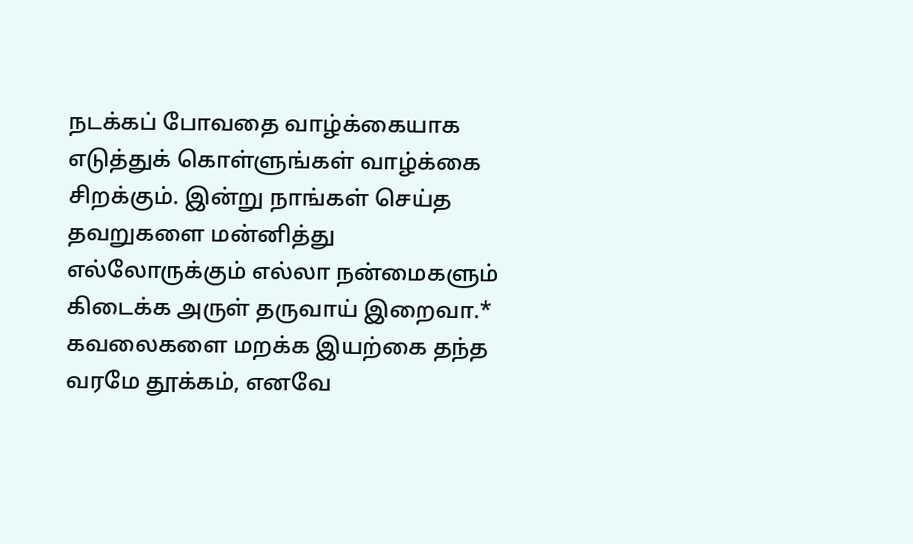நடக்கப் போவதை வாழ்க்கையாக எடுத்துக் கொள்ளுங்கள் வாழ்க்கை சிறக்கும். இன்று நாங்கள் செய்த தவறுகளை மன்னித்து எல்லோருக்கும் எல்லா நன்மைகளும் கிடைக்க அருள் தருவாய் இறைவா.* கவலைகளை மறக்க இயற்கை தந்த வரமே தூக்கம், எனவே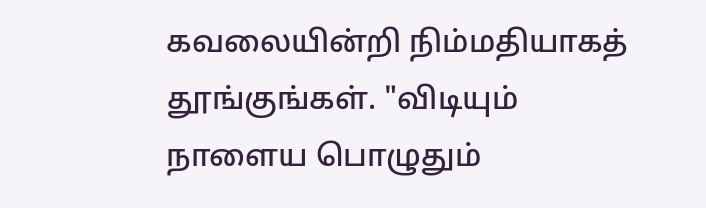கவலையின்றி நிம்மதியாகத் தூங்குங்கள். "விடியும் நாளைய பொழுதும்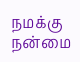நமக்கு நன்மை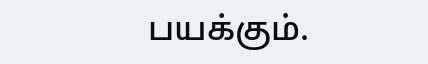பயக்கும்.